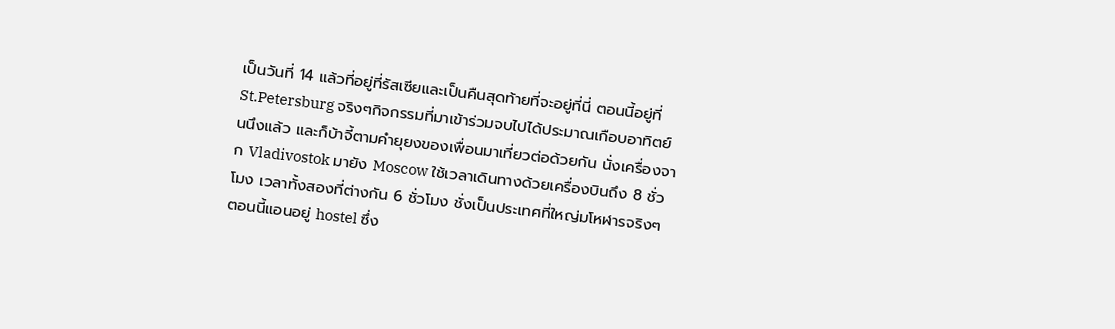เป็นวันที่ 14 แล้วที่อยู่ที่รัสเซียและเป็นคืนสุดท้ายที่จะอยู่ที่นี่ ตอนนี้อยู่ที่ St.Petersburg จริงๆกิจกรรมที่มาเข้าร่วมจบไปได้ประมาณเกือบอาทิตย์นนึงแล้ว และก็บ้าจี้ตามคำยุยงของเพื่อนมาเที่ยวต่อด้วยกัน นั่งเครื่องจาก Vladivostok มายัง Moscow ใช้เวลาเดินทางด้วยเครื่องบินถึง 8 ชั่วโมง เวลาทั้งสองที่ต่างกัน 6 ชั่วโมง ชั่งเป็นประเทศที่ใหญ่มโหฬารจริงๆ
ตอนนี้แอนอยู่ hostel ซึ่ง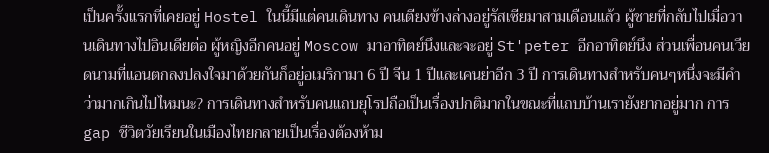เป็นครั้งแรกที่เคยอยู่ Hostel ในนี้มีแต่คนเดินทาง คนเตียงข้างล่างอยู่รัสเซียมาสามเดือนแล้ว ผู้ชายที่กลับไปเมื่อวานเดินทางไปอินเดียต่อ ผู้หญิงอีกคนอยู่ Moscow มาอาทิตย์นึงและจะอยู่ St'peter อีกอาทิตย์นึง ส่วนเพื่อนคนเวียดนามที่แอนตกลงปลงใจมาด้วยกันก็อยู่อเมริกามา 6 ปี จีน 1 ปีและเคนย่าอีก 3 ปี การเดินทางสำหรับคนๆหนึ่งจะมีคำว่ามากเกินไปไหมนะ? การเดินทางสำหรับคนแถบยุโรปถือเป็นเรื่องปกติมากในขณะที่แถบบ้านเรายังยากอยู่มาก การ gap ชีวิตวัยเรียนในเมืองไทยกลายเป็นเรื่องต้องห้าม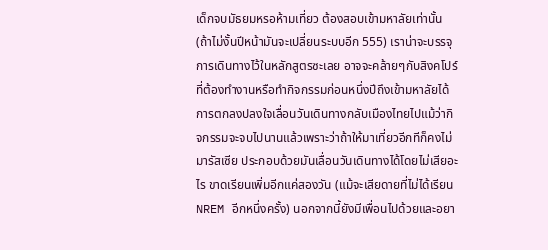เด็กจบมัธยมหรอห้ามเที่ยว ต้องสอบเข้ามหาลัยเท่านั้น (ถ้าไม่งั้นปีหน้ามันจะเปลี่ยนระบบอีก 555) เราน่าจะบรรจุการเดินทางไว้ในหลักสูตรซะเลย อาจจะคล้ายๆกับสิงคโปร์ที่ต้องทำงานหรือทำกิจกรรมก่อนหนึ่งปีถึงเข้ามหาลัยได้
การตกลงปลงใจเลื่อนวันเดินทางกลับเมืองไทยไปแม้ว่ากิจกรรมจะจบไปนานแล้วเพราะว่าถ้าให้มาเที่ยวอีกทีก็คงไม่มารัสเซีย ประกอบด้วยมันเลื่อนวันเดินทางได้โดยไม่เสียอะไร ขาดเรียนเพิ่มอีกแค่สองวัน (แม้จะเสียดายที่ไม่ได้เรียน NREM อีกหนึ่งครั้ง) นอกจากนี้ยังมีเพื่อนไปด้วยและอยา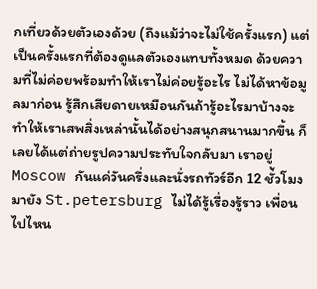กเที่ยวด้วยตัวเองด้วย (ถึงแม้ว่าจะไม่ใช้ครั้งแรก) แต่เป็นครั้งแรกที่ต้องดูแลตัวเองแทบทั้งหมด ด้วยความที่ไม่ค่อยพร้อมทำให้เราไม่ค่อยรู้อะไร ไม่ได้หาข้อมูลมาก่อน รู้สึกเสียดายเหมือนกันถ้ารู้อะไรมาบ้างจะทำให้เราเสพสิ่งเหล่านั้นได้อย่างสนุกสนานมากขึ้น ก็เลยได้แต่ถ่ายรูปความประทับใจกลับมา เราอยู่ Moscow กันแค่วันครึ่งและนั่งรถทัวร์อีก 12 ชั่้วโมงมายัง St.petersburg ไม่ได้รู้เรื่องรู้ราว เพื่อนไปไหน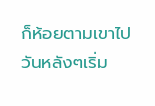ก็ห้อยตามเขาไป วันหลังๆเริ่ม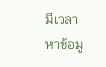มีเวลาหาข้อมู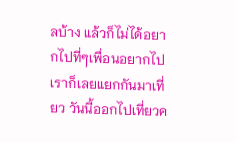ลบ้าง แล้วก็ไม่ได้อยากไปที่ๆเพื่อนอยากไป เราก็เลยแยกกันมาเที่ยว วันนี้ออกไปเที่ยวค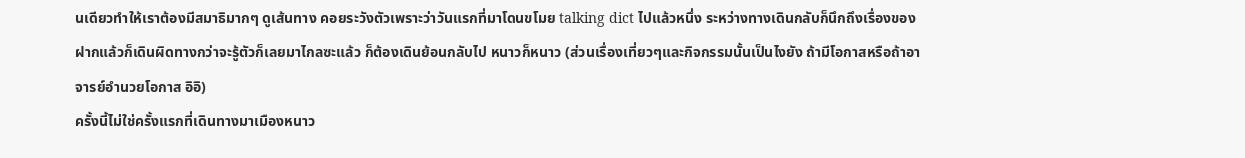นเดียวทำให้เราต้องมีสมาธิมากๆ ดูเส้นทาง คอยระวังตัวเพราะว่าวันแรกที่มาโดนขโมย talking dict ไปแล้วหนึ่ง ระหว่างทางเดินกลับก็นึกถึงเรื่องของฝากแล้วก็เดินผิดทางกว่าจะรู้ตัวก็เลยมาไกลซะแล้ว ก็ต้องเดินย้อนกลับไป หนาวก็หนาว (ส่วนเรื่องเที่ยวๆและกิจกรรมนั้นเป็นไงยัง ถ้ามีโอกาสหรือถ้าอาจารย์อำนวยโอกาส อิอิ)
ครั้งนี้ไม่ใช่ครั้งแรกที่เดินทางมาเมืองหนาว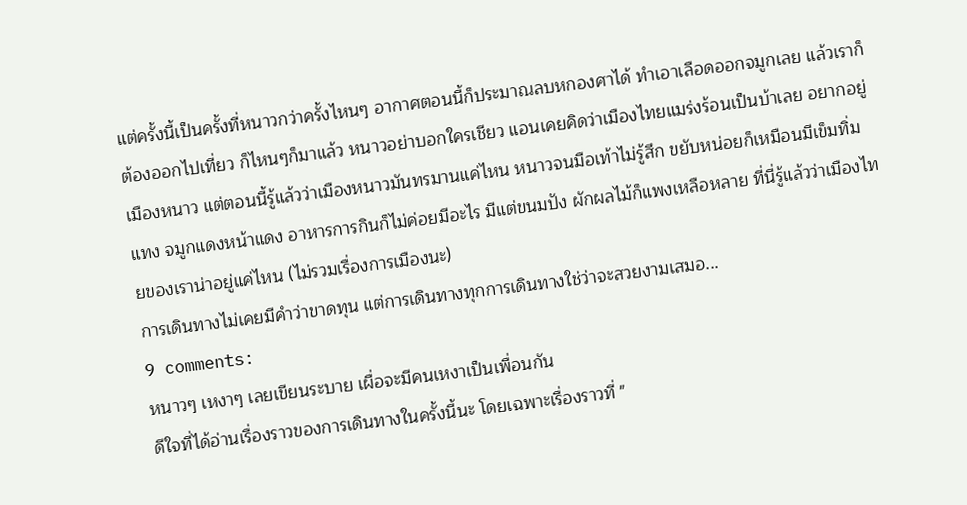แต่ครั้งนี้เป็นครั้งที่หนาวกว่าครั้งไหนๆ อากาศตอนนี้ก็ประมาณลบหกองศาได้ ทำเอาเลือดออกจมูกเลย แล้วเราก็ต้องออกไปเที่ยว ก็ไหนๆก็มาแล้ว หนาวอย่าบอกใครเชียว แอนเคยคิดว่าเมืองไทยแมร่งร้อนเป็นบ้าเลย อยากอยู่เมืองหนาว แต่ตอนนี้รู้แล้วว่าเมืองหนาวมันทรมานแค่ไหน หนาวจนมือเท้าไม่รู้สึก ขยับหน่อยก็เหมือนมีเข็มทิ่มแทง จมูกแดงหน้าแดง อาหารการกินก็ไม่ค่อยมีอะไร มีแต่ขนมปัง ผักผลไม้ก็แพงเหลือหลาย ที่นี่รู้แล้วว่าเมืองไทยของเราน่าอยู่แค่ไหน (ไม่รวมเรื่องการเมืองนะ)
การเดินทางไม่เคยมีคำว่าขาดทุน แต่การเดินทางทุกการเดินทางใช่ว่าจะสวยงามเสมอ...
9 comments:
หนาวๆ เหงาๆ เลยเขียนระบาย เผื่อจะมีคนเหงาเป็นเพื่อนกัน
ดีใจที่ได้อ่านเรื่องราวของการเดินทางในครั้งนี้นะ โดยเฉพาะเรื่องราวที่ "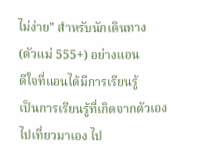ไม่ง่าย" สำหรับนักเดินทาง (ตัวแม่ 555+) อย่างแอน
ดีใจที่แอนได้มีการเรียนรู้
เป็นการเรียนรู้ที่เกิดจากตัวเองไปเที่ยวมาเอง ไป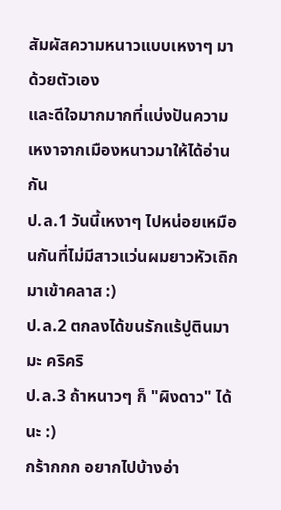สัมผัสความหนาวแบบเหงาๆ มาด้วยตัวเอง
และดีใจมากมากที่แบ่งปันความเหงาจากเมืองหนาวมาให้ได้อ่านกัน
ป.ล.1 วันนี้เหงาๆ ไปหน่อยเหมือนกันที่ไม่มีสาวแว่นผมยาวหัวเถิกมาเข้าคลาส :)
ป.ล.2 ตกลงได้ขนรักแร้ปูตินมามะ คริคริ
ป.ล.3 ถ้าหนาวๆ ก็ "ผิงดาว" ได้นะ :)
กร้ากกก อยากไปบ้างอ่า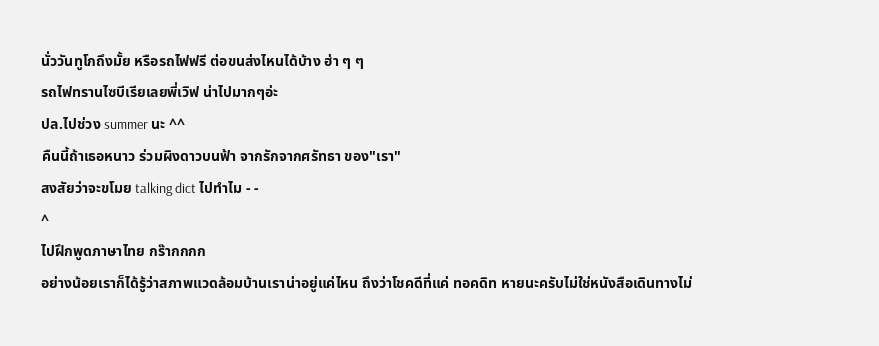นั่ววันทูโกถึงมั้ย หรือรถไฟฟรี ต่อขนส่งไหนได้บ้าง ฮ่า ๆ ๆ
รถไฟทรานไซบีเรียเลยพี่เวิฟ น่าไปมากๆอ่ะ
ปล.ไปช่วง summer นะ ^^
คืนนี้ถ้าเธอหนาว ร่วมผิงดาวบนฟ้า จากรักจากศรัทธา ของ"เรา"
สงสัยว่าจะขโมย talking dict ไปทำไม - -
^
ไปฝึกพูดภาษาไทย กร๊ากกกก
อย่างน้อยเราก็ได้รู้ว่าสภาพแวดล้อมบ้านเราน่าอยู่แค่ไหน ถึงว่าโชคดีที่แค่ ทอคดิท หายนะครับไม่ใช่หนังสือเดินทางไม่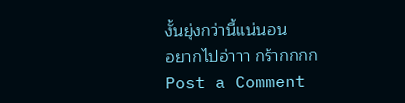งั้นยุ่งกว่านี้แน่นอน
อยากไปอ่าาา กร้ากกกก
Post a Comment